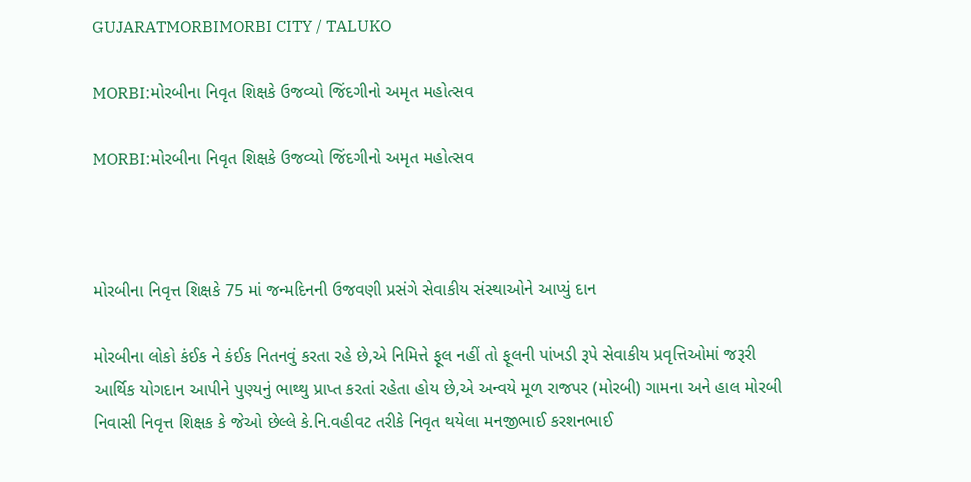GUJARATMORBIMORBI CITY / TALUKO

MORBI:મોરબીના નિવૃત શિક્ષકે ઉજવ્યો જિંદગીનો અમૃત મહોત્સવ

MORBI:મોરબીના નિવૃત શિક્ષકે ઉજવ્યો જિંદગીનો અમૃત મહોત્સવ



મોરબીના નિવૃત્ત શિક્ષકે 75 માં જન્મદિનની ઉજવણી પ્રસંગે સેવાકીય સંસ્થાઓને આપ્યું દાન

મોરબીના લોકો કંઈક ને કંઈક નિતનવું કરતા રહે છે,એ નિમિત્તે ફૂલ નહીં તો ફૂલની પાંખડી રૂપે સેવાકીય પ્રવૃત્તિઓમાં જરૂરી આર્થિક યોગદાન આપીને પુણ્યનું ભાથ્થુ પ્રાપ્ત કરતાં રહેતા હોય છે,એ અન્વયે મૂળ રાજપર (મોરબી) ગામના અને હાલ મોરબી નિવાસી નિવૃત્ત શિક્ષક કે જેઓ છેલ્લે કે.નિ.વહીવટ તરીકે નિવૃત થયેલા મનજીભાઈ કરશનભાઈ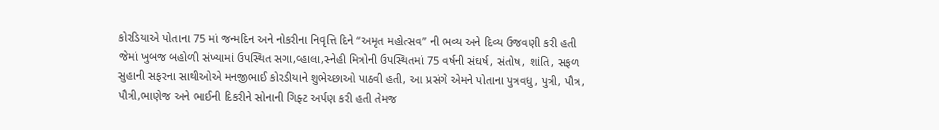કોરડિયાએ પોતાના 75 માં જન્મદિન અને નોકરીના નિવૃત્તિ દિને “અમૃત મહોત્સવ” ની ભવ્ય અને દિવ્ય ઉજવણી કરી હતી જેમાં ખુબજ બહોળી સંખ્યામાં ઉપસ્થિત સગા,વ્હાલા,સ્નેહી મિત્રોની ઉપસ્થિતમાં 75 વર્ષની સંઘર્ષ, સંતોષ, શાંતિ, સફળ સુહાની સફરના સાથીઓએ મનજીભાઈ કોરડીયાને શુભેચ્છાઓ પાઠવી હતી, આ પ્રસંગે એમને પોતાના પુત્રવધુ, પુત્રી, પૌત્ર, પૌત્રી,ભાણેજ અને ભાઈની દિકરીને સોનાની ગિફ્ટ અર્પણ કરી હતી તેમજ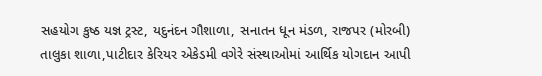સહયોગ કુષ્ઠ યજ્ઞ ટ્રસ્ટ, યદુનંદન ગૌશાળા, સનાતન ધૂન મંડળ, રાજપર (મોરબી) તાલુકા શાળા,પાટીદાર કેરિયર એકેડમી વગેરે સંસ્થાઓમાં આર્થિક યોગદાન આપી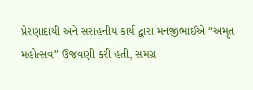પ્રેરણાદાયી અને સરાહનીય કાર્ય દ્વારા મનજીભાઈએ “અમૃત મહોત્સવ” ઉજવણી કરી હતી, સમગ્ર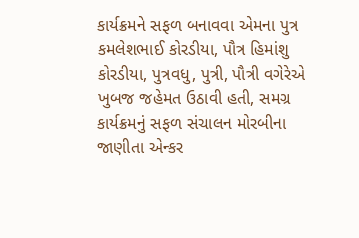કાર્યક્રમને સફળ બનાવવા એમના પુત્ર કમલેશભાઈ કોરડીયા, પૌત્ર હિમાંશુ કોરડીયા, પુત્રવધુ, પુત્રી, પૌત્રી વગેરેએ ખુબજ જહેમત ઉઠાવી હતી, સમગ્ર કાર્યક્રમનું સફળ સંચાલન મોરબીના જાણીતા એન્કર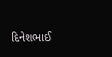દિનેશભાઈ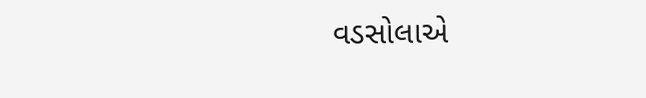વડસોલાએ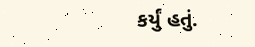કર્યું હતું.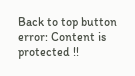Back to top button
error: Content is protected !!